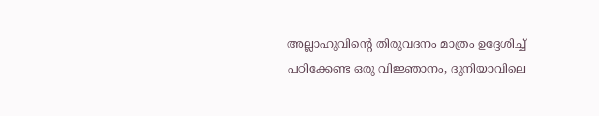അല്ലാഹുവിന്റെ തിരുവദനം മാത്രം ഉദ്ദേശിച്ച് പഠിക്കേണ്ട ഒരു വിജ്ഞാനം, ദുനിയാവിലെ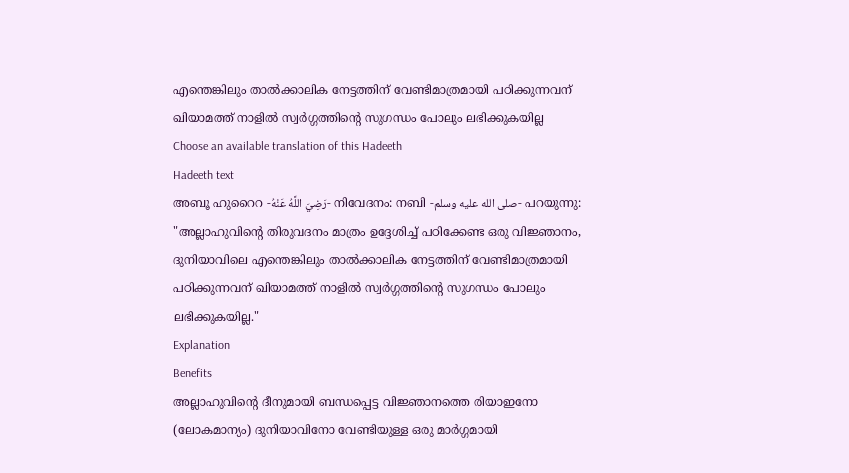എന്തെങ്കിലും താൽക്കാലിക നേട്ടത്തിന് വേണ്ടിമാത്രമായി പഠിക്കുന്നവന് ഖിയാമത്ത് നാളിൽ സ്വർഗ്ഗത്തിന്റെ സുഗന്ധം പോലും ലഭിക്കുകയില്ല
Choose an available translation of this Hadeeth
Hadeeth text
അബൂ ഹുറൈറ -رَضِيَ اللَّهُ عَنْهُ- നിവേദനം: നബി -صلى الله عليه وسلم- പറയുന്നു: "അല്ലാഹുവിന്റെ തിരുവദനം മാത്രം ഉദ്ദേശിച്ച് പഠിക്കേണ്ട ഒരു വിജ്ഞാനം, ദുനിയാവിലെ എന്തെങ്കിലും താൽക്കാലിക നേട്ടത്തിന് വേണ്ടിമാത്രമായി പഠിക്കുന്നവന് ഖിയാമത്ത് നാളിൽ സ്വർഗ്ഗത്തിന്റെ സുഗന്ധം പോലും ലഭിക്കുകയില്ല."
Explanation
Benefits
അല്ലാഹുവിൻ്റെ ദീനുമായി ബന്ധപ്പെട്ട വിജ്ഞാനത്തെ രിയാഇനോ (ലോകമാന്യം) ദുനിയാവിനോ വേണ്ടിയുള്ള ഒരു മാർഗ്ഗമായി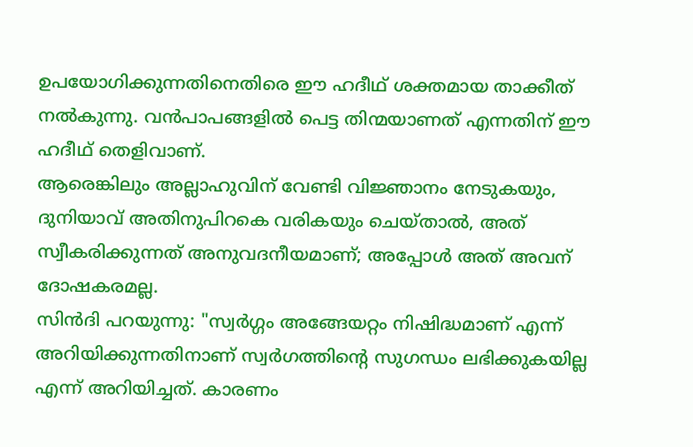ഉപയോഗിക്കുന്നതിനെതിരെ ഈ ഹദീഥ് ശക്തമായ താക്കീത് നൽകുന്നു. വൻപാപങ്ങളിൽ പെട്ട തിന്മയാണത് എന്നതിന് ഈ ഹദീഥ് തെളിവാണ്.
ആരെങ്കിലും അല്ലാഹുവിന് വേണ്ടി വിജ്ഞാനം നേടുകയും, ദുനിയാവ് അതിനുപിറകെ വരികയും ചെയ്താൽ, അത് സ്വീകരിക്കുന്നത് അനുവദനീയമാണ്; അപ്പോൾ അത് അവന് ദോഷകരമല്ല.
സിൻദി പറയുന്നു: "സ്വർഗ്ഗം അങ്ങേയറ്റം നിഷിദ്ധമാണ് എന്ന് അറിയിക്കുന്നതിനാണ് സ്വർഗത്തിൻ്റെ സുഗന്ധം ലഭിക്കുകയില്ല എന്ന് അറിയിച്ചത്. കാരണം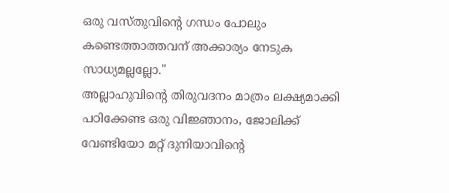ഒരു വസ്തുവിന്റെ ഗന്ധം പോലും കണ്ടെത്താത്തവന് അക്കാര്യം നേടുക സാധ്യമല്ലല്ലോ."
അല്ലാഹുവിന്റെ തിരുവദനം മാത്രം ലക്ഷ്യമാക്കി പഠിക്കേണ്ട ഒരു വിജ്ഞാനം, ജോലിക്ക് വേണ്ടിയോ മറ്റ് ദുനിയാവിന്റെ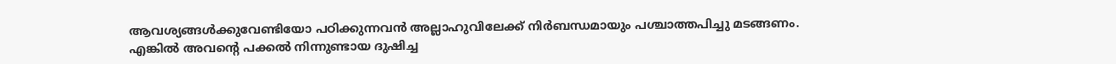ആവശ്യങ്ങൾക്കുവേണ്ടിയോ പഠിക്കുന്നവൻ അല്ലാഹുവിലേക്ക് നിർബന്ധമായും പശ്ചാത്തപിച്ചു മടങ്ങണം. എങ്കിൽ അവന്റെ പക്കൽ നിന്നുണ്ടായ ദുഷിച്ച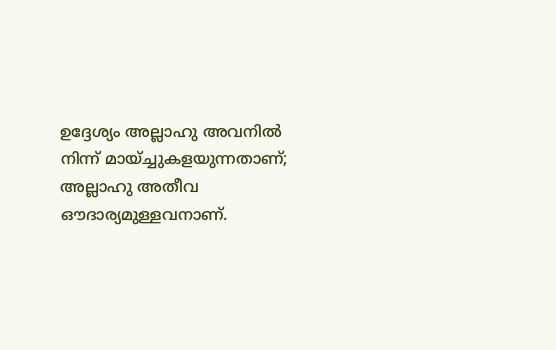ഉദ്ദേശ്യം അല്ലാഹു അവനിൽ നിന്ന് മായ്ച്ചുകളയുന്നതാണ്; അല്ലാഹു അതീവ ഔദാര്യമുള്ളവനാണ്.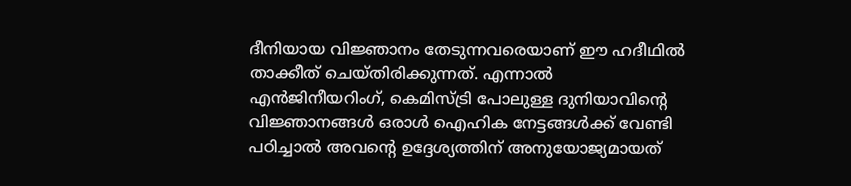ദീനിയായ വിജ്ഞാനം തേടുന്നവരെയാണ് ഈ ഹദീഥിൽ താക്കീത് ചെയ്തിരിക്കുന്നത്. എന്നാൽ എൻജിനീയറിംഗ്, കെമിസ്ട്രി പോലുള്ള ദുനിയാവിന്റെ വിജ്ഞാനങ്ങൾ ഒരാൾ ഐഹിക നേട്ടങ്ങൾക്ക് വേണ്ടി പഠിച്ചാൽ അവന്റെ ഉദ്ദേശ്യത്തിന് അനുയോജ്യമായത്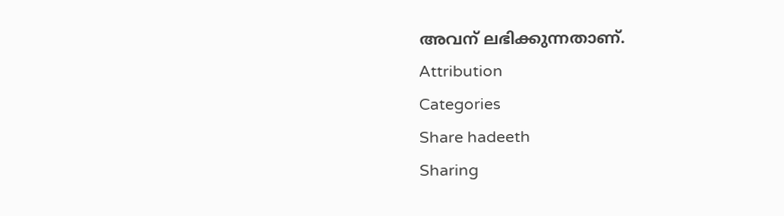അവന് ലഭിക്കുന്നതാണ്.
Attribution
Categories
Share hadeeth
Sharing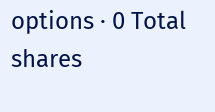options · 0 Total shares